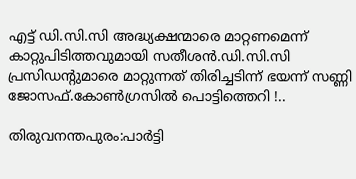എട്ട് ഡി.സി.സി അദ്ധ്യക്ഷന്മാരെ മാറ്റണമെന്ന് കാറ്റുപിടിത്തവുമായി സതീശന്‍.ഡി.സി.സി പ്രസിഡന്റുമാരെ മാറ്റുന്നത് തിരിച്ചടിന്ന് ഭയന്ന് സണ്ണി ജോസഫ്.കോണ്‍ഗ്രസില്‍ പൊട്ടിത്തെറി !..

തിരുവനന്തപുരം:പാർട്ടി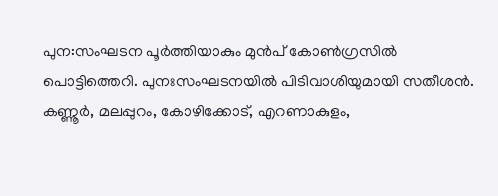പുന:സംഘടന പൂർത്തിയാകും മുൻപ് കോൺഗ്രസിൽ പൊട്ടിത്തെറി. പുനഃസംഘടനയിൽ പിടിവാശിയുമായി സതീശൻ. കണ്ണൂര്‍, മലപ്പുറം, കോഴിക്കോട്, എറണാകുളം,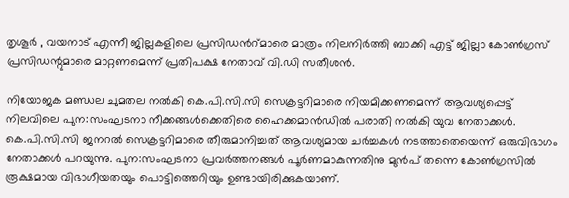തൃശൂര്‍ , വയനാട് എന്നീ ജില്ലകളിലെ പ്രസിഡൻറ്മാരെ മാത്രം നിലനിര്‍ത്തി ബാക്കി എട്ട് ജില്ലാ കോണ്‍ഗ്രസ് പ്രസിഡന്റുമാരെ മാറ്റണമെന്ന് പ്രതിപക്ഷ നേതാവ് വി.ഡി സതീശന്‍.

നിയോജക മണ്ഡല ചുമതല നല്‍കി കെ.പി.സി.സി സെക്രട്ടറിമാരെ നിയമിക്കണമെന്ന് ആവശ്യപ്പെട്ട് നിലവിലെ പുന:സംഘടനാ നീക്കങ്ങള്‍ക്കെതിരെ ഹൈക്കമാന്‍ഡില്‍ പരാതി നല്‍കി യുവ നേതാക്കള്‍. കെ.പി.സി.സി ജനറല്‍ സെക്രട്ടറിമാരെ തീരുമാനിച്ചത് ആവശ്യമായ ചര്‍ച്ചകള്‍ നടത്താതെയെന്ന് ഒരുവിഭാഗം നേതാക്കള്‍ പറയുന്നു. പുന:സംഘടനാ പ്രവര്‍ത്തനങ്ങള്‍ പൂര്‍ണമാകുന്നതിനു മുന്‍പ് തന്നെ കോണ്‍ഗ്രസില്‍ രൂക്ഷമായ വിഭാഗീയതയും പൊട്ടിത്തെറിയും ഉണ്ടായിരിക്കുകയാണ്.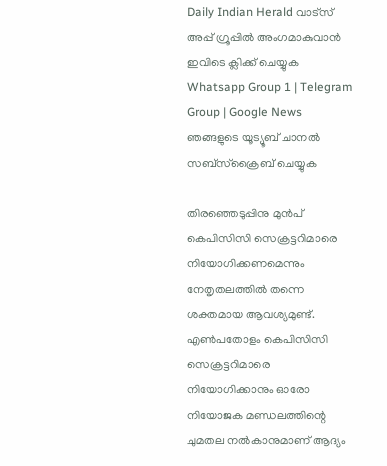Daily Indian Herald വാട്സ് അപ്പ് ഗ്രൂപ്പിൽ അംഗമാകുവാൻ ഇവിടെ ക്ലിക്ക് ചെയ്യുക Whatsapp Group 1 | Telegram Group | Google News ഞങ്ങളുടെ യൂട്യൂബ് ചാനൽ സബ്സ്ക്രൈബ് ചെയ്യുക

തിരഞ്ഞെടുപ്പിനു മുന്‍പ് കെപിസിസി സെക്രട്ടറിമാരെ നിയോഗിക്കണമെന്നും നേതൃതലത്തില്‍ തന്നെ ശക്തമായ ആവശ്യമുണ്ട്. എണ്‍പതോളം കെപിസിസി സെക്രട്ടറിമാരെ നിയോഗിക്കാനും ഓരോ നിയോജക മണ്ഡലത്തിന്റെ ചുമതല നല്‍കാനുമാണ് ആദ്യം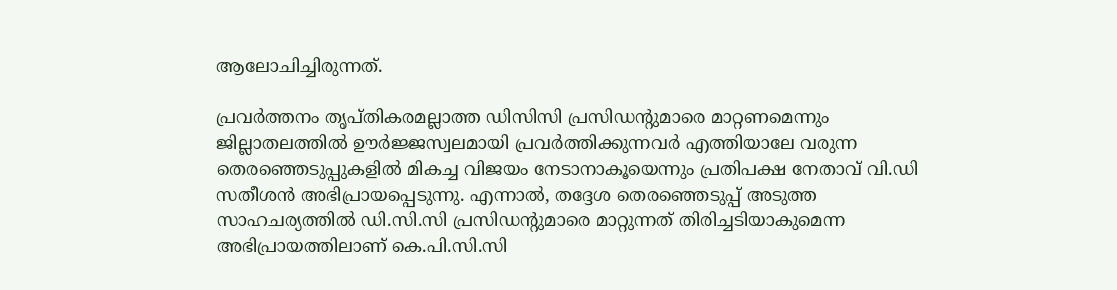ആലോചിച്ചിരുന്നത്.

പ്രവര്‍ത്തനം തൃപ്തികരമല്ലാത്ത ഡിസിസി പ്രസിഡന്റുമാരെ മാറ്റണമെന്നും ജില്ലാതലത്തില്‍ ഊര്‍ജ്ജസ്വലമായി പ്രവര്‍ത്തിക്കുന്നവര്‍ എത്തിയാലേ വരുന്ന തെരഞ്ഞെടുപ്പുകളില്‍ മികച്ച വിജയം നേടാനാകൂയെന്നും പ്രതിപക്ഷ നേതാവ് വി.ഡി സതീശന്‍ അഭിപ്രായപ്പെടുന്നു. എന്നാല്‍, തദ്ദേശ തെരഞ്ഞെടുപ്പ് അടുത്ത സാഹചര്യത്തില്‍ ഡി.സി.സി പ്രസിഡന്റുമാരെ മാറ്റുന്നത് തിരിച്ചടിയാകുമെന്ന അഭിപ്രായത്തിലാണ് കെ.പി.സി.സി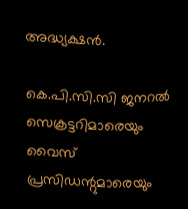അദ്ധ്യക്ഷന്‍.

കെ.പി.സി.സി ജനറല്‍ സെക്രട്ടറിമാരെയും വൈസ് പ്രസിഡന്റുമാരെയും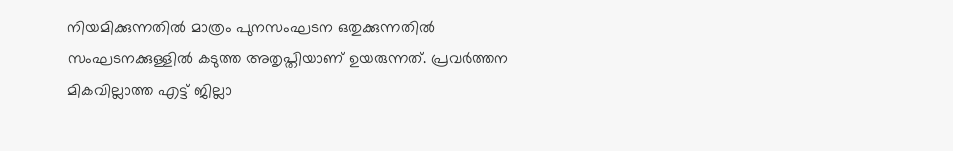നിയമിക്കുന്നതില്‍ മാത്രം പുനസംഘടന ഒതുക്കുന്നതില്‍ സംഘടനക്കുള്ളില്‍ കടുത്ത അതൃപ്തിയാണ് ഉയരുന്നത്. പ്രവര്‍ത്തന മികവില്ലാത്ത എട്ട് ജില്ലാ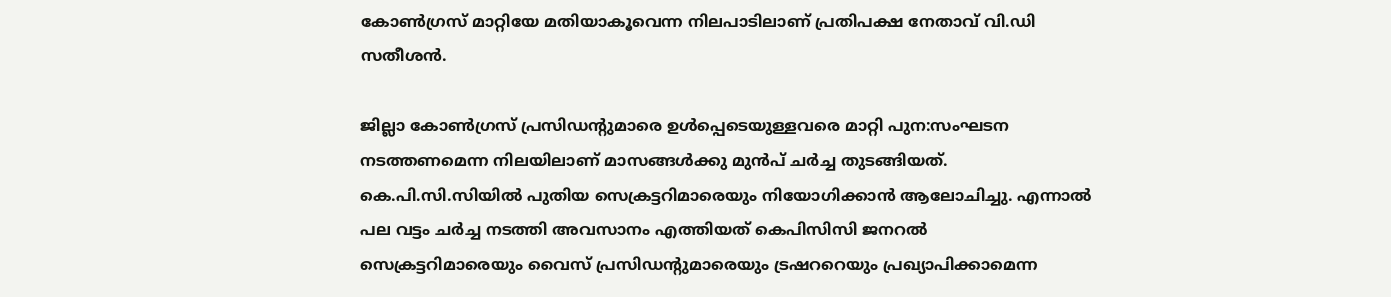കോണ്‍ഗ്രസ് മാറ്റിയേ മതിയാകൂവെന്ന നിലപാടിലാണ് പ്രതിപക്ഷ നേതാവ് വി.ഡി സതീശന്‍.

ജില്ലാ കോണ്‍ഗ്രസ് പ്രസിഡന്റുമാരെ ഉള്‍പ്പെടെയുള്ളവരെ മാറ്റി പുന:സംഘടന നടത്തണമെന്ന നിലയിലാണ് മാസങ്ങള്‍ക്കു മുന്‍പ് ചര്‍ച്ച തുടങ്ങിയത്. കെ.പി.സി.സിയില്‍ പുതിയ സെക്രട്ടറിമാരെയും നിയോഗിക്കാന്‍ ആലോചിച്ചു. എന്നാല്‍ പല വട്ടം ചര്‍ച്ച നടത്തി അവസാനം എത്തിയത് കെപിസിസി ജനറല്‍ സെക്രട്ടറിമാരെയും വൈസ് പ്രസിഡന്റുമാരെയും ട്രഷററെയും പ്രഖ്യാപിക്കാമെന്ന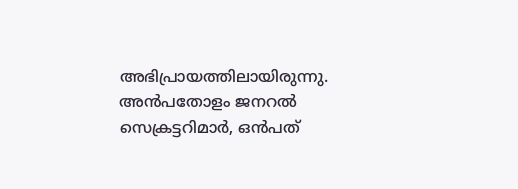അഭിപ്രായത്തിലായിരുന്നു. അന്‍പതോളം ജനറല്‍ സെക്രട്ടറിമാര്‍, ഒന്‍പത്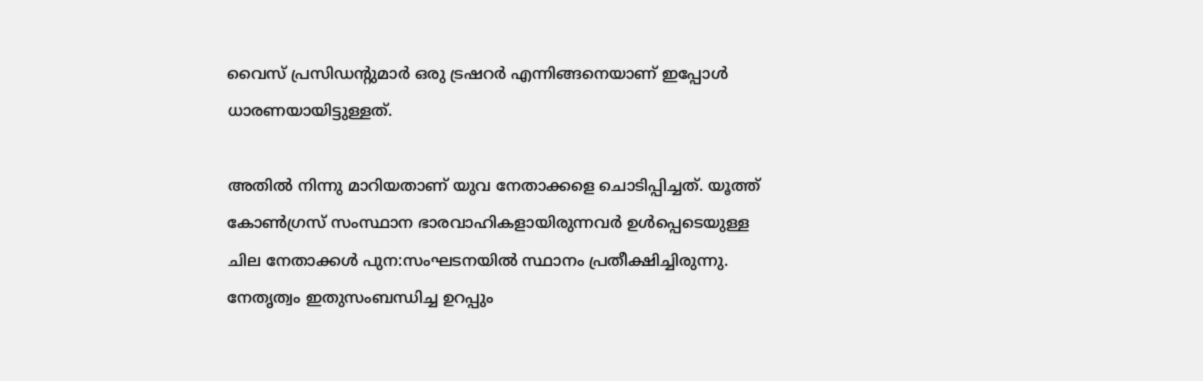വൈസ് പ്രസിഡന്റുമാര്‍ ഒരു ട്രഷറര്‍ എന്നിങ്ങനെയാണ് ഇപ്പോള്‍ ധാരണയായിട്ടുള്ളത്.

അതില്‍ നിന്നു മാറിയതാണ് യുവ നേതാക്കളെ ചൊടിപ്പിച്ചത്. യൂത്ത് കോണ്‍ഗ്രസ് സംസ്ഥാന ഭാരവാഹികളായിരുന്നവര്‍ ഉള്‍പ്പെടെയുള്ള ചില നേതാക്കള്‍ പുന:സംഘടനയില്‍ സ്ഥാനം പ്രതീക്ഷിച്ചിരുന്നു. നേതൃത്വം ഇതുസംബന്ധിച്ച ഉറപ്പും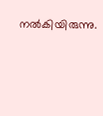നല്‍കിയിരുന്നു.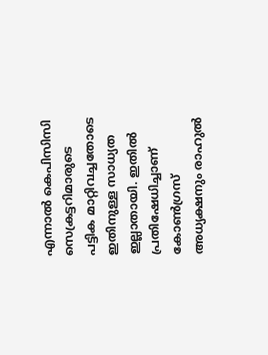എന്നാല്‍ കെപിസിസി സെക്രട്ടറിമാരുടെ പട്ടിക മാറ്റിവച്ചതോടെ ഇതിനുള്ള സാധ്യത ഇല്ലാതായി. ഇതില്‍ പ്രതിഷേധിച്ചാണ് കോണ്‍ഗ്രസ് അധ്യക്ഷനും രാഹുല്‍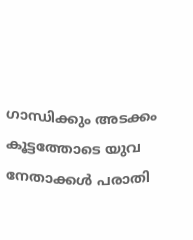ഗാന്ധിക്കും അടക്കം കൂട്ടത്തോടെ യുവ നേതാക്കള്‍ പരാതി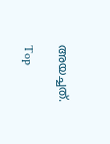അയച്ചത്.

Top